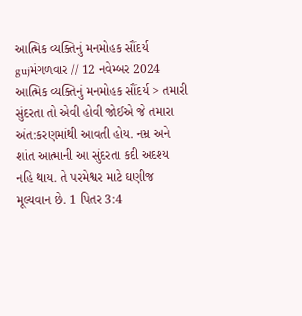આત્મિક વ્યક્તિનું મનમોહક સૌંદર્ય
gujમંગળવાર // 12 નવેમ્બર 2024 આત્મિક વ્યક્તિનું મનમોહક સૌંદર્ય > તમારી સુંદરતા તો એવી હોવી જોઈએ જે તમારા અંત:કરણમાંથી આવતી હોય. નમ્ર અને શાંત આત્માની આ સુંદરતા કદી અદશ્ય નહિ થાય. તે પરમેશ્વર માટે ઘણીજ મૂલ્યવાન છે. 1 પિતર 3:4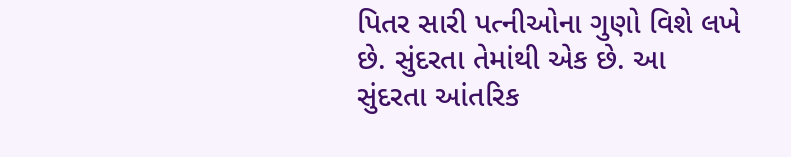પિતર સારી પત્નીઓના ગુણો વિશે લખે છે. સુંદરતા તેમાંથી એક છે. આ સુંદરતા આંતરિક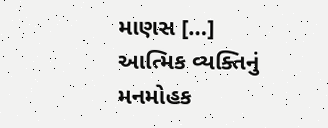માણસ […]
આત્મિક વ્યક્તિનું મનમોહક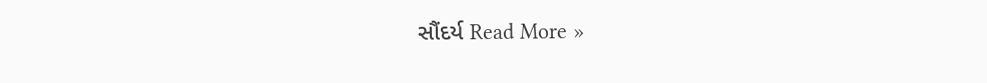સૌંદર્ય Read More »